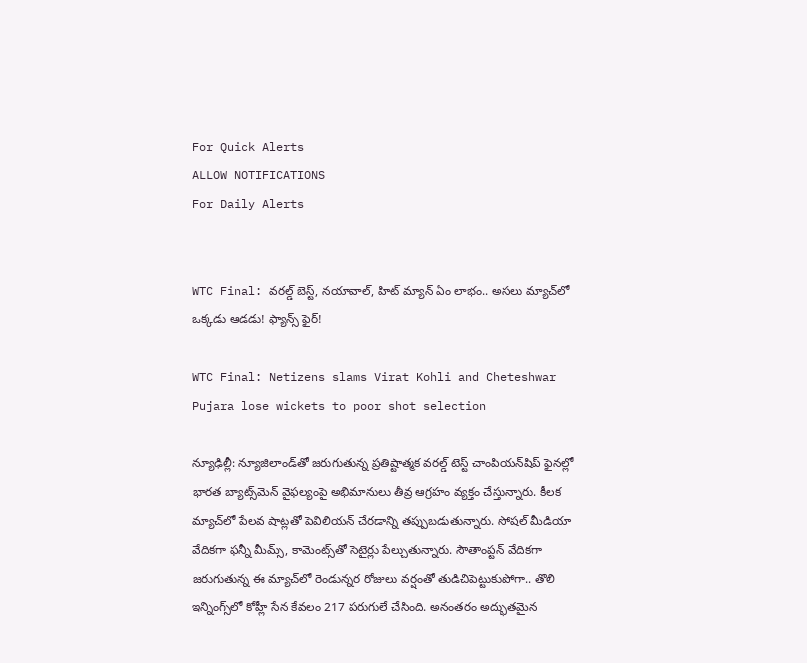For Quick Alerts
ALLOW NOTIFICATIONS
For Daily Alerts


WTC Final: వరల్డ్ బెస్ట్, నయావాల్, హిట్ మ్యాన్ ఏం లాభం.. అసలు మ్యాచ్‌లో ఒక్కడు ఆడడు! ఫ్యాన్స్ ఫైర్!

WTC Final: Netizens slams Virat Kohli and Cheteshwar Pujara lose wickets to poor shot selection

న్యూఢిల్లీ: న్యూజిలాండ్‌తో జరుగుతున్న ప్రతిష్టాత్మక వరల్డ్ టెస్ట్ చాంపియన్‌షిప్ ఫైనల్లో భారత బ్యాట్స్‌మెన్ వైఫల్యంపై అభిమానులు తీవ్ర ఆగ్రహం వ్యక్తం చేస్తున్నారు. కీలక మ్యాచ్‌లో పేలవ షాట్లతో పెవిలియన్ చేరడాన్ని తప్పుబడుతున్నారు. సోషల్ మీడియా వేదికగా ఫన్నీ మీమ్స్, కామెంట్స్‌తో సెటైర్లు పేల్చుతున్నారు. సౌతాంప్టన్ వేదికగా జరుగుతున్న ఈ మ్యాచ్‌లో రెండున్నర రోజులు వర్షంతో తుడిచిపెట్టుకుపోగా.. తొలి ఇన్నింగ్స్‌లో కోహ్లీ సేన కేవలం 217 పరుగులే చేసింది. అనంతరం అద్భుతమైన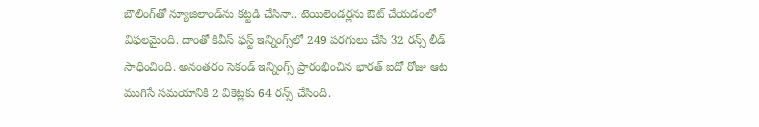బౌలింగ్‌తో న్యూజిలాండ్‌ను కట్టడి చేసినా.. టెయిలెండర్లను ఔట్ చేయడంలో విఫలమైంది. దాంతో కివీస్ ఫస్ట్ ఇన్నింగ్స్‌లో 249 పరగులు చేసి 32 రన్స్ లీడ్ సాధించింది. అనంతరం సెకండ్ ఇన్నింగ్స్ ప్రారంభించిన భారత్ ఐదో రోజు ఆట ముగిసే సమయానికి 2 వికెట్లకు 64 రన్స్ చేసింది.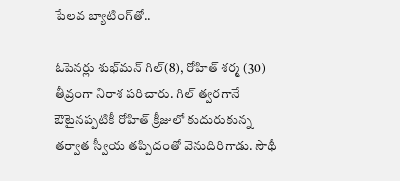పేలవ బ్యాటింగ్‌తో..

ఓపెనర్లు శుభ్‌మన్ గిల్(8), రోహిత్ శర్మ (30) తీవ్రంగా నిరాశ పరిచారు. గిల్ త్వరగానే ఔటైనప్పటికీ రోహిత్ క్రీజులో కుదురుకున్న తర్వాత స్వీయ తప్పిదంతో వెనుదిరిగాడు. సౌథీ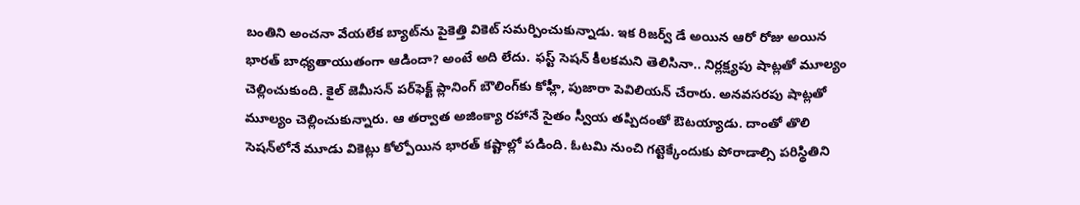బంతిని అంచనా వేయలేక బ్యాట్‌ను పైకెత్తి వికెట్ సమర్పించుకున్నాడు. ఇక రిజర్వ్ డే అయిన ఆరో రోజు అయిన భారత్ బాధ్యతాయుతంగా ఆడిందా? అంటే అది లేదు. ఫస్ట్ సెషన్ కీలకమని తెలిసినా.. నిర్లక్ష్యపు షాట్లతో మూల్యం చెల్లించుకుంది. కైల్ జెమీసన్ పర్‌ఫెక్ట్ ప్లానింగ్ బౌలింగ్‌కు కోహ్లీ, పుజారా పెవిలియన్ చేరారు. అనవసరపు షాట్లతో మూల్యం చెల్లించుకున్నారు. ఆ తర్వాత అజింక్యా రహానే సైతం స్వీయ తప్పిదంతో ఔటయ్యాడు. దాంతో తొలి సెషన్‌లోనే మూడు వికెట్లు కోల్పోయిన భారత్ కష్టాల్లో పడింది. ఓటమి నుంచి గట్టెక్కేందుకు పోరాడాల్సి పరిస్థితిని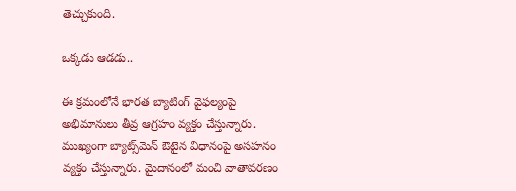తెచ్చుకుంది.

ఒక్కడు ఆడడు..

ఈ క్రమంలోనే భారత బ్యాటింగ్ వైఫల్యంపై అభిమానులు తీవ్ర ఆగ్రహం వ్యక్తం చేస్తున్నారు. ముఖ్యంగా బ్యాట్స్‌మెన్ ఔటైన విధానంపై అసహనం వ్యక్తం చేస్తున్నారు. మైదానంలో మంచి వాతావరణం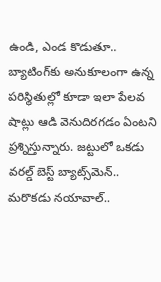ఉండి, ఎండ కొడుతూ.. బ్యాటింగ్‌కు అనుకూలంగా ఉన్న పరిస్థితుల్లో కూడా ఇలా పేలవ షాట్లు ఆడి వెనుదిరగడం ఏంటని ప్రశ్నిస్తున్నారు. జట్టులో ఒకడు వరల్డ్ బెస్ట్ బ్యాట్స్‌మెన్.. మరొకడు నయావాల్..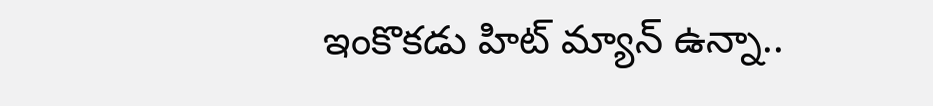ఇంకొకడు హిట్ మ్యాన్‌ ఉన్నా..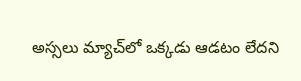అస్సలు మ్యాచ్‌లో ఒక్కడు ఆడటం లేదని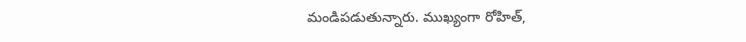మండిపడుతున్నారు. ముఖ్యంగా రోహిత్,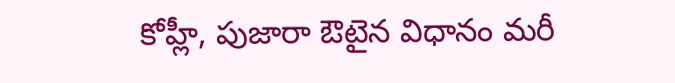కోహ్లీ, పుజారా ఔటైన విధానం మరీ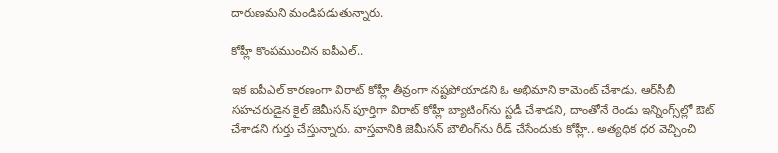దారుణమని మండిపడుతున్నారు.

కోహ్లీ కొంపముంచిన ఐపీఎల్..

ఇక ఐపీఎల్ కారణంగా విరాట్ కోహ్లీ తీవ్రంగా నష్టపోయాడని ఓ అభిమాని కామెంట్ చేశాడు. ఆర్‌సీబీ సహచరుడైన కైల్ జెమీసన్ పూర్తిగా విరాట్ కోహ్లీ బ్యాటింగ్‌ను స్టడీ చేశాడని, దాంతోనే రెండు ఇన్నింగ్స్‌ల్లో ఔట్ చేశాడని గుర్తు చేస్తున్నారు. వాస్తవానికి జెమీసన్ బౌలింగ్‌ను రీడ్ చేసేందుకు కోహ్లీ.. అత్యధిక ధర వెచ్చించి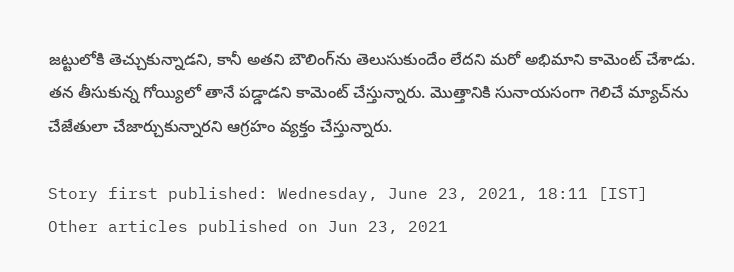జట్టులోకి తెచ్చుకున్నాడని, కానీ అతని బౌలింగ్‌ను తెలుసుకుందేం లేదని మరో అభిమాని కామెంట్ చేశాడు. తన తీసుకున్న గోయ్యిలో తానే పడ్డాడని కామెంట్ చేస్తున్నారు. మొత్తానికి సునాయసంగా గెలిచే మ్యాచ్‌ను చేజేతులా చేజార్చుకున్నారని ఆగ్రహం వ్యక్తం చేస్తున్నారు.

Story first published: Wednesday, June 23, 2021, 18:11 [IST]
Other articles published on Jun 23, 2021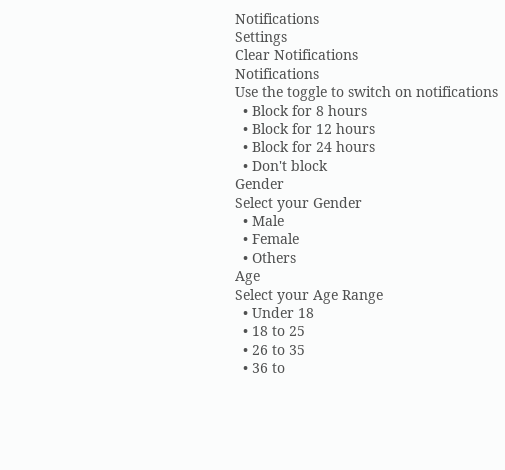Notifications
Settings
Clear Notifications
Notifications
Use the toggle to switch on notifications
  • Block for 8 hours
  • Block for 12 hours
  • Block for 24 hours
  • Don't block
Gender
Select your Gender
  • Male
  • Female
  • Others
Age
Select your Age Range
  • Under 18
  • 18 to 25
  • 26 to 35
  • 36 to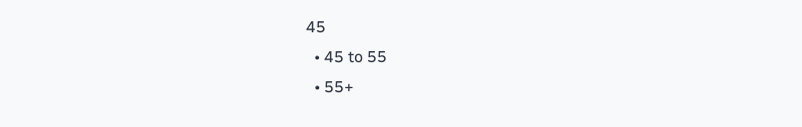45
  • 45 to 55
  • 55+